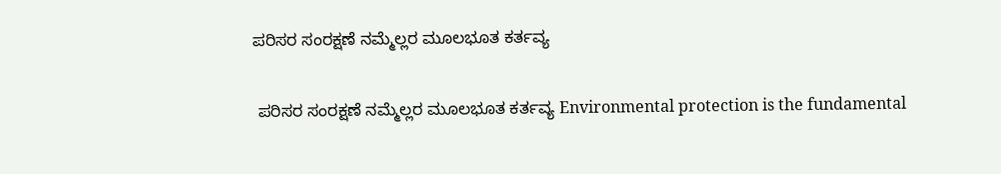ಪರಿಸರ ಸಂರಕ್ಷಣೆ ನಮ್ಮೆಲ್ಲರ ಮೂಲಭೂತ ಕರ್ತವ್ಯ

 ಪರಿಸರ ಸಂರಕ್ಷಣೆ ನಮ್ಮೆಲ್ಲರ ಮೂಲಭೂತ ಕರ್ತವ್ಯ Environmental protection is the fundamental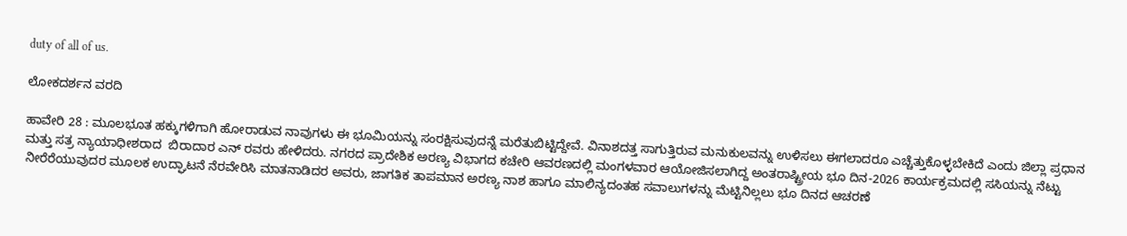duty of all of us.

ಲೋಕದರ್ಶನ ವರದಿ

ಹಾವೇರಿ 28 : ಮೂಲಭೂತ ಹಕ್ಕುಗಳಿಗಾಗಿ ಹೋರಾಡುವ ನಾವುಗಳು ಈ ಭೂಮಿಯನ್ನು ಸಂರಕ್ಷಿಸುವುದನ್ನೆ ಮರೆತುಬಿಟ್ಟಿದ್ದೇವೆ. ವಿನಾಶದತ್ತ ಸಾಗುತ್ತಿರುವ ಮನುಕುಲವನ್ನು ಉಳಿಸಲು ಈಗಲಾದರೂ ಎಚ್ಚೆತ್ತುಕೊಳ್ಳಬೇಕಿದೆ ಎಂದು ಜಿಲ್ಲಾ ಪ್ರಧಾನ ಮತ್ತು ಸತ್ರ ನ್ಯಾಯಾಧೀಶರಾದ  ಬಿರಾದಾರ ಎನ್ ರವರು ಹೇಳಿದರು. ನಗರದ ಪ್ರಾದೇಶಿಕ ಅರಣ್ಯ ವಿಭಾಗದ ಕಚೇರಿ ಆವರಣದಲ್ಲಿ ಮಂಗಳವಾರ ಆಯೋಜಿಸಲಾಗಿದ್ದ ಅಂತರಾಷ್ಟ್ರೀಯ ಭೂ ದಿನ-2026 ಕಾರ್ಯಕ್ರಮದಲ್ಲಿ ಸಸಿಯನ್ನು ನೆಟ್ಟು ನೀರೆರೆಯುವುದರ ಮೂಲಕ ಉದ್ಘಾಟನೆ ನೆರವೇರಿಸಿ ಮಾತನಾಡಿದರ ಅವರು, ಜಾಗತಿಕ ತಾಪಮಾನ ಅರಣ್ಯ ನಾಶ ಹಾಗೂ ಮಾಲಿನ್ಯದಂತಹ ಸವಾಲುಗಳನ್ನು ಮೆಟ್ಟಿನಿಲ್ಲಲು ಭೂ ದಿನದ ಆಚರಣೆ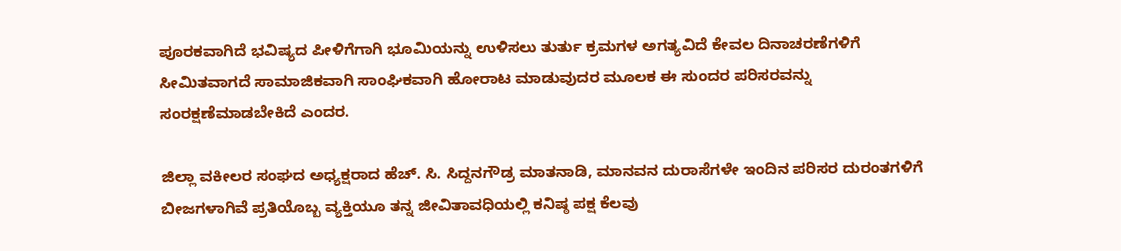ಪೂರಕವಾಗಿದೆ ಭವಿಷ್ಯದ ಪೀಳಿಗೆಗಾಗಿ ಭೂಮಿಯನ್ನು ಉಳಿಸಲು ತುರ್ತು ಕ್ರಮಗಳ ಅಗತ್ಯವಿದೆ ಕೇವಲ ದಿನಾಚರಣೆಗಳಿಗೆ ಸೀಮಿತವಾಗದೆ ಸಾಮಾಜಿಕವಾಗಿ ಸಾಂಘಿಕವಾಗಿ ಹೋರಾಟ ಮಾಡುವುದರ ಮೂಲಕ ಈ ಸುಂದರ ಪರಿಸರವನ್ನು ಸಂರಕ್ಷಣೆಮಾಡಬೇಕಿದೆ ಎಂದರ.

ಜಿಲ್ಲಾ ವಕೀಲರ ಸಂಘದ ಅಧ್ಯಕ್ಷರಾದ ಹೆಚ್‌. ಸಿ. ಸಿದ್ದನಗೌಡ್ರ ಮಾತನಾಡಿ, ಮಾನವನ ದುರಾಸೆಗಳೇ ಇಂದಿನ ಪರಿಸರ ದುರಂತಗಳಿಗೆ ಬೀಜಗಳಾಗಿವೆ ಪ್ರತಿಯೊಬ್ಬ ವ್ಯಕ್ತಿಯೂ ತನ್ನ ಜೀವಿತಾವಧಿಯಲ್ಲಿ ಕನಿಷ್ಠ ಪಕ್ಷ ಕೆಲವು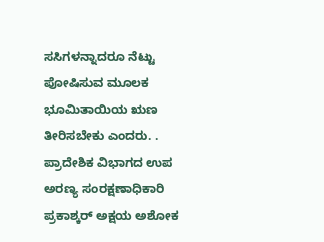ಸಸಿಗಳನ್ನಾದರೂ ನೆಟ್ಟು ಪೋಷಿಸುವ ಮೂಲಕ ಭೂಮಿತಾಯಿಯ ಋಣ ತೀರಿಸಬೇಕು ಎಂದರು. . ಪ್ರಾದೇಶಿಕ ವಿಭಾಗದ ಉಪ ಅರಣ್ಯ ಸಂರಕ್ಷಣಾಧಿಕಾರಿ ಪ್ರಕಾಶ್ಕರ್ ಅಕ್ಷಯ ಅಶೋಕ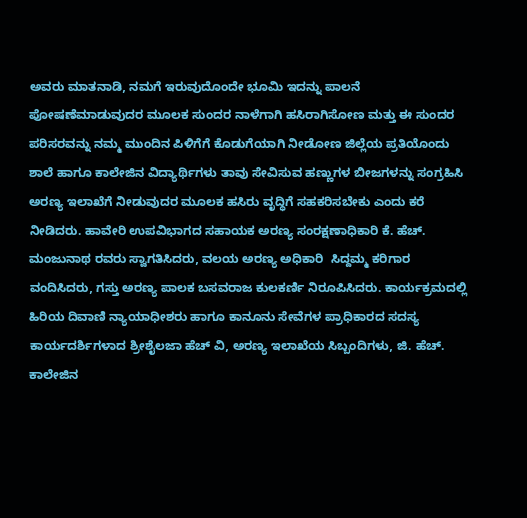ಅವರು ಮಾತನಾಡಿ, ನಮಗೆ ಇರುವುದೊಂದೇ ಭೂಮಿ ಇದನ್ನು ಪಾಲನೆ ಪೋಷಣೆಮಾಡುವುದರ ಮೂಲಕ ಸುಂದರ ನಾಳೆಗಾಗಿ ಹಸಿರಾಗಿಸೋಣ ಮತ್ತು ಈ ಸುಂದರ ಪರಿಸರವನ್ನು ನಮ್ಮ ಮುಂದಿನ ಪಿಳಿಗೆಗೆ ಕೊಡುಗೆಯಾಗಿ ನೀಡೋಣ ಜಿಲ್ಲೆಯ ಪ್ರತಿಯೊಂದು ಶಾಲೆ ಹಾಗೂ ಕಾಲೇಜಿನ ವಿದ್ಯಾರ್ಥಿಗಳು ತಾವು ಸೇವಿಸುವ ಹಣ್ಣುಗಳ ಬೀಜಗಳನ್ನು ಸಂಗ್ರಹಿಸಿ ಅರಣ್ಯ ಇಲಾಖೆಗೆ ನೀಡುವುದರ ಮೂಲಕ ಹಸಿರು ವೃದ್ಧಿಗೆ ಸಹಕರಿಸಬೇಕು ಎಂದು ಕರೆ ನೀಡಿದರು. ಹಾವೇರಿ ಉಪವಿಭಾಗದ ಸಹಾಯಕ ಅರಣ್ಯ ಸಂರಕ್ಷಣಾಧಿಕಾರಿ ಕೆ. ಹೆಚ್‌. ಮಂಜುನಾಥ ರವರು ಸ್ವಾಗತಿಸಿದರು, ವಲಯ ಅರಣ್ಯ ಅಧಿಕಾರಿ  ಸಿದ್ದಮ್ಮ ಕರಿಗಾರ ವಂದಿಸಿದರು, ಗಸ್ತು ಅರಣ್ಯ ಪಾಲಕ ಬಸವರಾಜ ಕುಲಕರ್ಣಿ ನಿರೂಪಿಸಿದರು. ಕಾರ್ಯಕ್ರಮದಲ್ಲಿ ಹಿರಿಯ ದಿವಾಣಿ ನ್ಯಾಯಾಧೀಶರು ಹಾಗೂ ಕಾನೂನು ಸೇವೆಗಳ ಪ್ರಾಧಿಕಾರದ ಸದಸ್ಯ ಕಾರ್ಯದರ್ಶಿಗಳಾದ ಶ್ರೀಶೈಲಜಾ ಹೆಚ್ ವಿ, ಅರಣ್ಯ ಇಲಾಖೆಯ ಸಿಬ್ಬಂದಿಗಳು, ಜಿ. ಹೆಚ್‌. ಕಾಲೇಜಿನ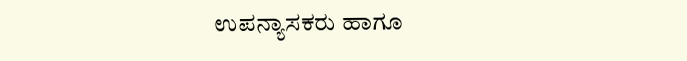ಉಪನ್ಯಾಸಕರು ಹಾಗೂ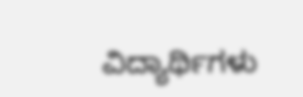ವಿದ್ಯಾರ್ಥಿಗಳು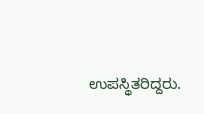ಉಪಸ್ಥಿತರಿದ್ದರು.